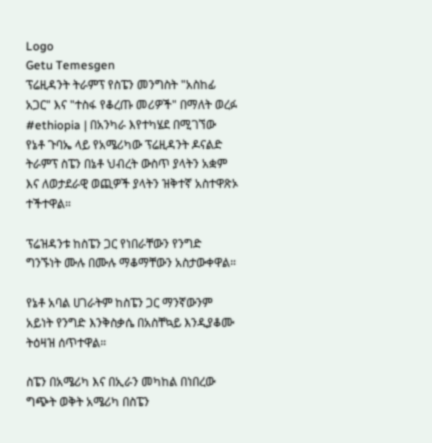Logo
Getu Temesgen
ፕሬዚዳንት ትራምፕ የስፔን መንግስት "አስከፊ አጋር" እና "ተስፋ የቆረጡ መሪዎች" በማለት ወረፉ
#ethiopia | በአንካራ እየተካሄደ በሚገኘው የኔቶ ጉባኤ ላይ የአሜሪካው ፕሬዚዳንት ዶናልድ ትራምፕ ስፔን በኔቶ ህብረት ውስጥ ያላትን አቋም እና ለወታደራዊ ወጪዎች ያላትን ዝቅተኛ አስተዋጽኦ ተችተዋል።

ፕሬዝዳንቱ ከስፔን ጋር የነበራቸውን የንግድ ግንኙነት ሙሉ በሙሉ ማቆማቸውን አስታውቀዋል።

የኔቶ አባል ሀገራትም ከስፔን ጋር ማንኛውንም አይነት የንግድ እንቅስቃሴ በአስቸኳይ እንዲያቆሙ ትዕዛዝ ሰጥተዋል።

ስፔን በአሜሪካ እና በኢራን መካከል በነበረው ግጭት ወቅት አሜሪካ በስፔን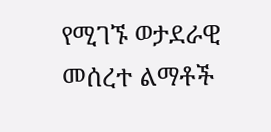የሚገኙ ወታደራዊ መሰረተ ልማቶች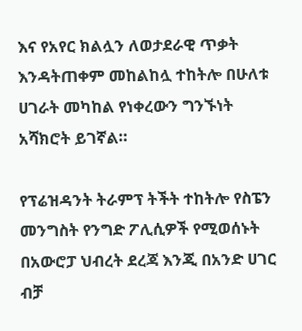እና የአየር ክልሏን ለወታደራዊ ጥቃት እንዳትጠቀም መከልከሏ ተከትሎ በሁለቱ ሀገራት መካከል የነቀረውን ግንኙነት አሻክሮት ይገኛል።

የፕሬዝዳንት ትራምፕ ትችት ተከትሎ የስፔን መንግስት የንግድ ፖሊሲዎች የሚወሰኑት በአውሮፓ ህብረት ደረጃ እንጂ በአንድ ሀገር ብቻ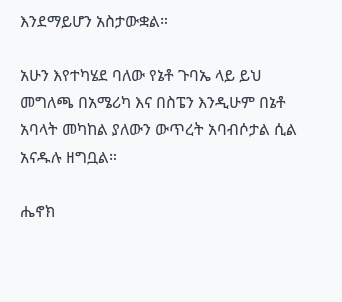እንደማይሆን አስታውቋል።

አሁን እየተካሄደ ባለው የኔቶ ጉባኤ ላይ ይህ መግለጫ በአሜሪካ እና በስፔን እንዲሁም በኔቶ አባላት መካከል ያለውን ውጥረት አባብሶታል ሲል አናዱሉ ዘግቧል።

ሔኖክ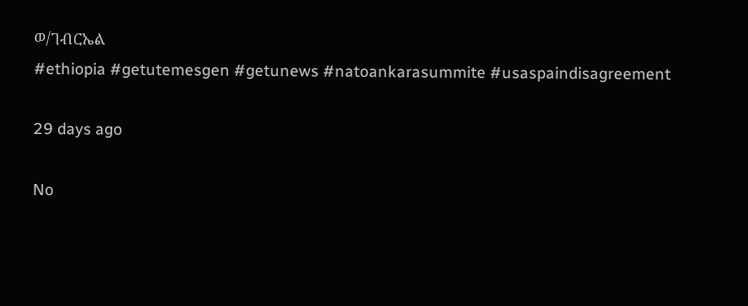ወ/ገብርኤል
#ethiopia #getutemesgen #getunews #natoankarasummite #usaspaindisagreement

29 days ago

No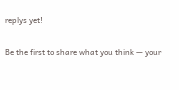replys yet!

Be the first to share what you think — your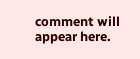comment will appear here.